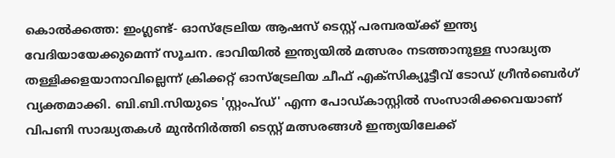കൊൽക്കത്ത: ഇംഗ്ലണ്ട്- ഓസ്ട്രേലിയ ആഷസ് ടെസ്റ്റ് പരമ്പരയ്ക്ക് ഇന്ത്യ വേദിയായേക്കുമെന്ന് സൂചന. ഭാവിയിൽ ഇന്ത്യയിൽ മത്സരം നടത്താനുള്ള സാദ്ധ്യത തള്ളിക്കളയാനാവില്ലെന്ന് ക്രിക്കറ്റ് ഓസ്ട്രേലിയ ചീഫ് എക്സിക്യൂട്ടീവ് ടോഡ് ഗ്രീൻബെർഗ് വ്യക്തമാക്കി. ബി.ബി.സിയുടെ 'സ്റ്റംപ്ഡ്' എന്ന പോഡ്കാസ്റ്റിൽ സംസാരിക്കവെയാണ് വിപണി സാദ്ധ്യതകൾ മുൻനിർത്തി ടെസ്റ്റ് മത്സരങ്ങൾ ഇന്ത്യയിലേക്ക്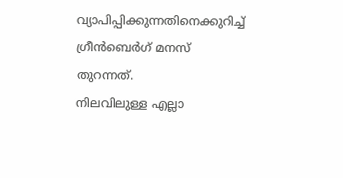വ്യാപിപ്പിക്കുന്നതിനെക്കുറിച്ച് ഗ്രീൻബെർഗ് മനസ് തുറന്നത്.
നിലവിലുള്ള എല്ലാ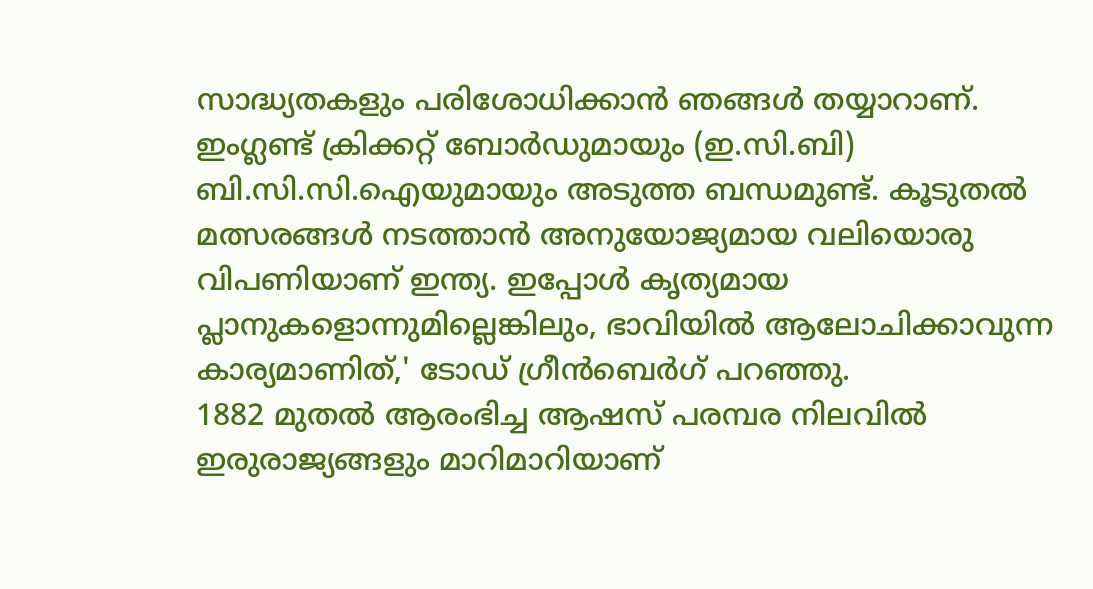സാദ്ധ്യതകളും പരിശോധിക്കാൻ ഞങ്ങൾ തയ്യാറാണ്. ഇംഗ്ലണ്ട് ക്രിക്കറ്റ് ബോർഡുമായും (ഇ.സി.ബി) ബി.സി.സി.ഐയുമായും അടുത്ത ബന്ധമുണ്ട്. കൂടുതൽ മത്സരങ്ങൾ നടത്താൻ അനുയോജ്യമായ വലിയൊരു വിപണിയാണ് ഇന്ത്യ. ഇപ്പോൾ കൃത്യമായ പ്ലാനുകളൊന്നുമില്ലെങ്കിലും, ഭാവിയിൽ ആലോചിക്കാവുന്ന കാര്യമാണിത്,' ടോഡ് ഗ്രീൻബെർഗ് പറഞ്ഞു.
1882 മുതൽ ആരംഭിച്ച ആഷസ് പരമ്പര നിലവിൽ ഇരുരാജ്യങ്ങളും മാറിമാറിയാണ്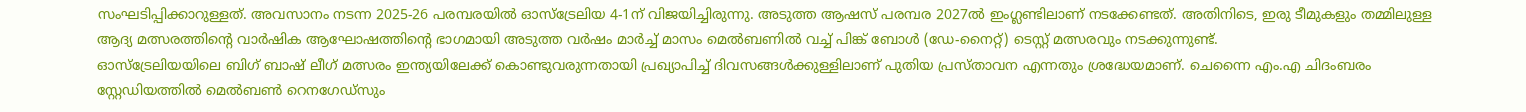സംഘടിപ്പിക്കാറുള്ളത്. അവസാനം നടന്ന 2025-26 പരമ്പരയിൽ ഓസ്ട്രേലിയ 4-1ന് വിജയിച്ചിരുന്നു. അടുത്ത ആഷസ് പരമ്പര 2027ൽ ഇംഗ്ലണ്ടിലാണ് നടക്കേണ്ടത്. അതിനിടെ, ഇരു ടീമുകളും തമ്മിലുള്ള ആദ്യ മത്സരത്തിന്റെ വാർഷിക ആഘോഷത്തിന്റെ ഭാഗമായി അടുത്ത വർഷം മാർച്ച് മാസം മെൽബണിൽ വച്ച് പിങ്ക് ബോൾ (ഡേ-നൈറ്റ്) ടെസ്റ്റ് മത്സരവും നടക്കുന്നുണ്ട്.
ഓസ്ട്രേലിയയിലെ ബിഗ് ബാഷ് ലീഗ് മത്സരം ഇന്ത്യയിലേക്ക് കൊണ്ടുവരുന്നതായി പ്രഖ്യാപിച്ച് ദിവസങ്ങൾക്കുള്ളിലാണ് പുതിയ പ്രസ്താവന എന്നതും ശ്രദ്ധേയമാണ്. ചെന്നൈ എം.എ ചിദംബരം സ്റ്റേഡിയത്തിൽ മെൽബൺ റെനഗേഡ്സും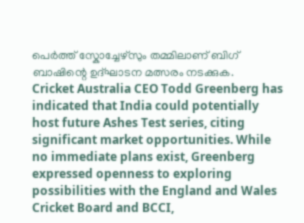പെർത്ത് സ്കോച്ചേഴ്സും തമ്മിലാണ് ബിഗ് ബാഷിന്റെ ഉദ്ഘാടന മത്സരം നടക്കുക.
Cricket Australia CEO Todd Greenberg has indicated that India could potentially host future Ashes Test series, citing significant market opportunities. While no immediate plans exist, Greenberg expressed openness to exploring possibilities with the England and Wales Cricket Board and BCCI,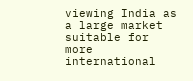viewing India as a large market suitable for more international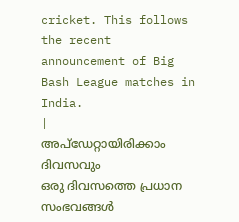cricket. This follows the recent announcement of Big Bash League matches in India.
|
അപ്ഡേറ്റായിരിക്കാം ദിവസവും
ഒരു ദിവസത്തെ പ്രധാന സംഭവങ്ങൾ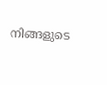നിങ്ങളുടെ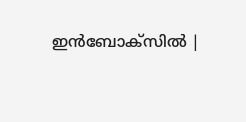ഇൻബോക്സിൽ |